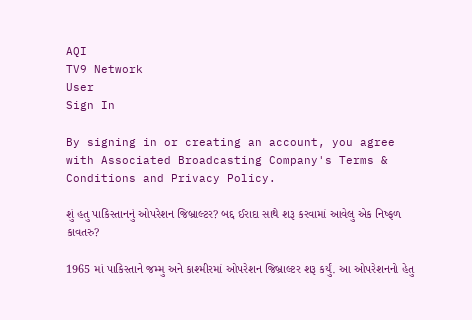AQI
TV9 Network
User
Sign In

By signing in or creating an account, you agree with Associated Broadcasting Company's Terms & Conditions and Privacy Policy.

શું હતુ પાકિસ્તાનનું ઓપરેશન જિબ્રાલ્ટર? બદ્દ ઈરાદા સાથે શરૂ કરવામાં આવેલુ એક નિષ્ફળ કાવતરુ?

1965 માં પાકિસ્તાને જમ્મુ અને કાશ્મીરમાં ઓપરેશન જિબ્રાલ્ટર શરૂ કર્યું. આ ઓપરેશનનો હેતુ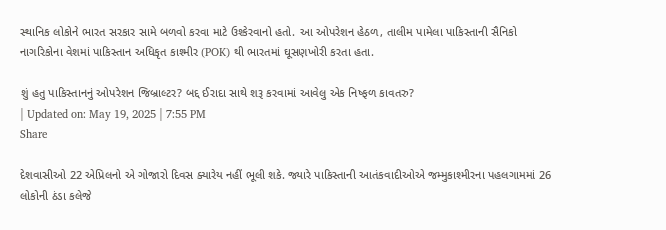સ્થાનિક લોકોને ભારત સરકાર સામે બળવો કરવા માટે ઉશ્કેરવાનો હતો. આ ઓપરેશન હેઠળ, તાલીમ પામેલા પાકિસ્તાની સૈનિકો નાગરિકોના વેશમાં પાકિસ્તાન અધિકૃત કાશ્મીર (POK) થી ભારતમાં ઘૂસણખોરી કરતા હતા.

શું હતુ પાકિસ્તાનનું ઓપરેશન જિબ્રાલ્ટર? બદ્દ ઈરાદા સાથે શરૂ કરવામાં આવેલુ એક નિષ્ફળ કાવતરુ?
| Updated on: May 19, 2025 | 7:55 PM
Share

દેશવાસીઓ 22 એપ્રિલનો એ ગોજારો દિવસ ક્યારેય નહીં ભૂલી શકે. જ્યારે પાકિસ્તાની આતંકવાદીઓએ જમ્મુકાશ્મીરના પહલગામમાં 26 લોકોની ઠંડા કલેજે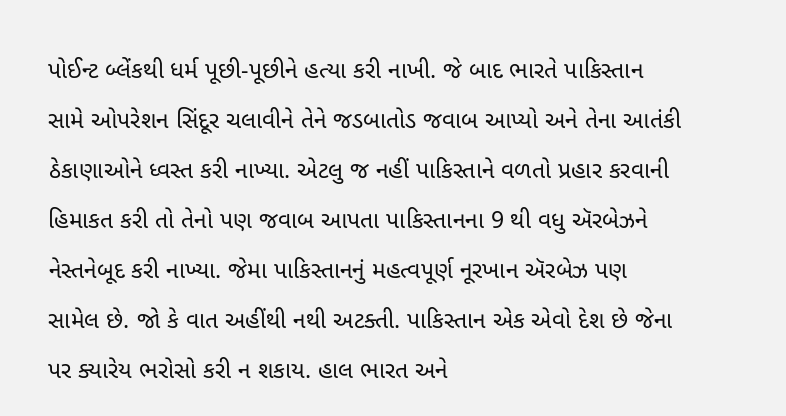પોઈન્ટ બ્લેંકથી ધર્મ પૂછી-પૂછીને હત્યા કરી નાખી. જે બાદ ભારતે પાકિસ્તાન સામે ઓપરેશન સિંદૂર ચલાવીને તેને જડબાતોડ જવાબ આપ્યો અને તેના આતંકી ઠેકાણાઓને ધ્વસ્ત કરી નાખ્યા. એટલુ જ નહીં પાકિસ્તાને વળતો પ્રહાર કરવાની હિમાકત કરી તો તેનો પણ જવાબ આપતા પાકિસ્તાનના 9 થી વધુ ઍરબેઝને નેસ્તનેબૂદ કરી નાખ્યા. જેમા પાકિસ્તાનનું મહત્વપૂર્ણ નૂરખાન ઍરબેઝ પણ સામેલ છે. જો કે વાત અહીંથી નથી અટક્તી. પાકિસ્તાન એક એવો દેશ છે જેના પર ક્યારેય ભરોસો કરી ન શકાય. હાલ ભારત અને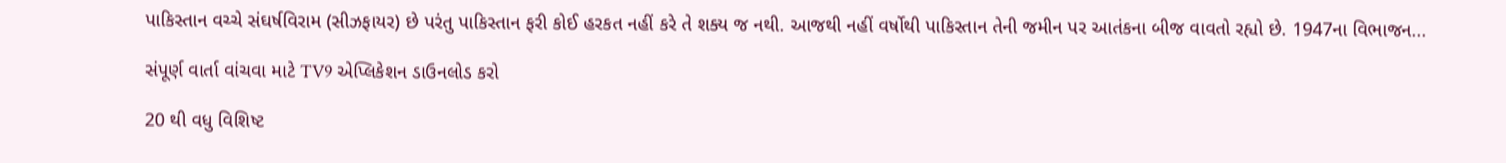પાકિસ્તાન વચ્ચે સંઘર્ષવિરામ (સીઝફાયર) છે પરંતુ પાકિસ્તાન ફરી કોઈ હરકત નહીં કરે તે શક્ય જ નથી. આજથી નહીં વર્ષોથી પાકિસ્તાન તેની જમીન પર આતંકના બીજ વાવતો રહ્યો છે. 1947ના વિભાજન...

સંપૂર્ણ વાર્તા વાંચવા માટે TV9 એપ્લિકેશન ડાઉનલોડ કરો

20 થી વધુ વિશિષ્ટ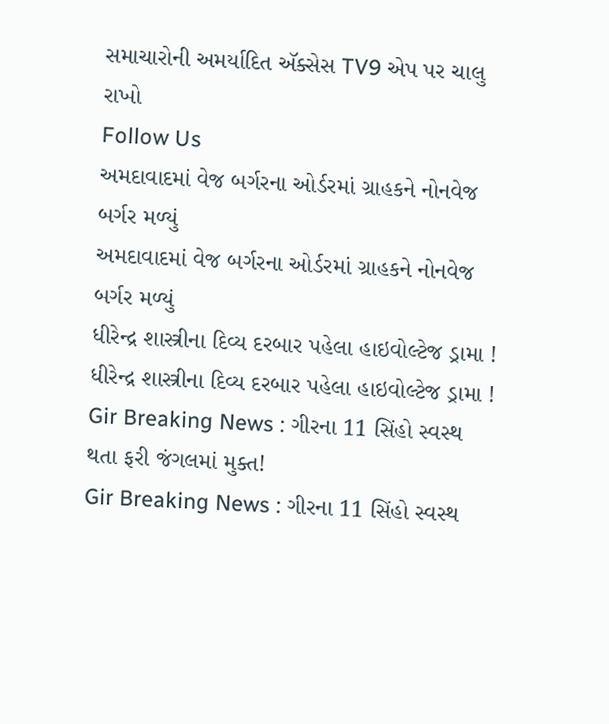સમાચારોની અમર્યાદિત ઍક્સેસ TV9 એપ પર ચાલુ રાખો
Follow Us
અમદાવાદમાં વેજ બર્ગરના ઓર્ડરમાં ગ્રાહકને નોનવેજ બર્ગર મળ્યું
અમદાવાદમાં વેજ બર્ગરના ઓર્ડરમાં ગ્રાહકને નોનવેજ બર્ગર મળ્યું
ધીરેન્દ્ર શાસ્ત્રીના દિવ્ય દરબાર પહેલા હાઇવોલ્ટેજ ડ્રામા !
ધીરેન્દ્ર શાસ્ત્રીના દિવ્ય દરબાર પહેલા હાઇવોલ્ટેજ ડ્રામા !
Gir Breaking News : ગીરના 11 સિંહો સ્વસ્થ થતા ફરી જંગલમાં મુક્ત!
Gir Breaking News : ગીરના 11 સિંહો સ્વસ્થ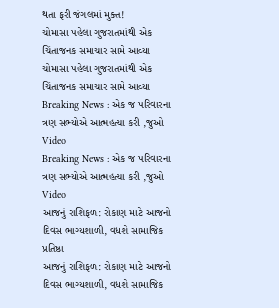થતા ફરી જંગલમાં મુક્ત!
ચોમાસા પહેલા ગુજરાતમાંથી એક ચિંતાજનક સમાચાર સામે આવ્યા
ચોમાસા પહેલા ગુજરાતમાંથી એક ચિંતાજનક સમાચાર સામે આવ્યા
Breaking News : એક જ પરિવારના ત્રણ સભ્યોએ આત્મહત્યા કરી ,જુઓ Video
Breaking News : એક જ પરિવારના ત્રણ સભ્યોએ આત્મહત્યા કરી ,જુઓ Video
આજનું રાશિફળ: રોકાણ માટે આજનો દિવસ ભાગ્યશાળી, વધશે સામાજિક પ્રતિષ્ઠા
આજનું રાશિફળ: રોકાણ માટે આજનો દિવસ ભાગ્યશાળી, વધશે સામાજિક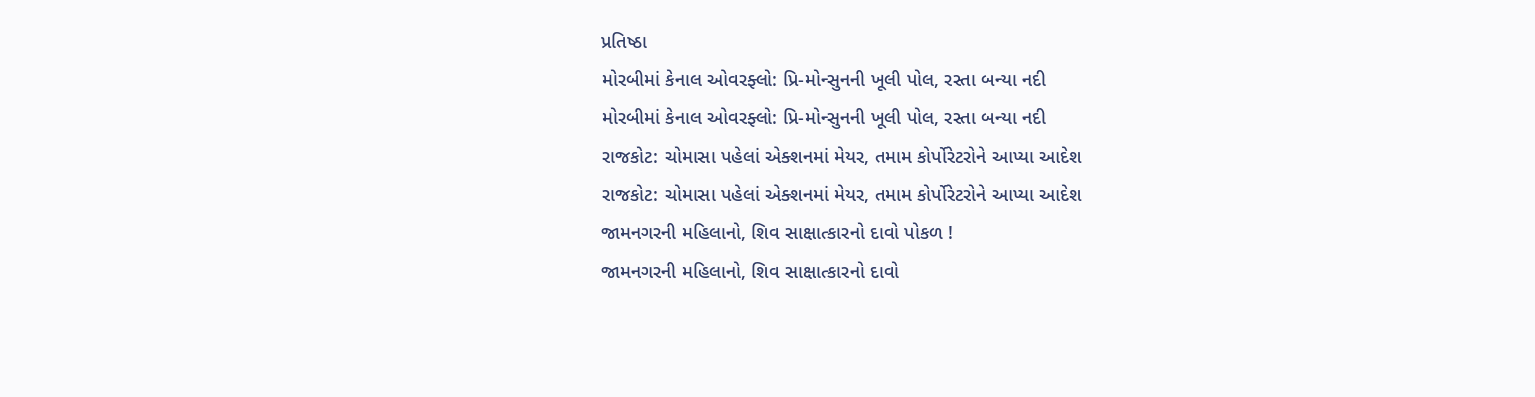પ્રતિષ્ઠા
મોરબીમાં કેનાલ ઓવરફ્લો: પ્રિ-મોન્સુનની ખૂલી પોલ, રસ્તા બન્યા નદી
મોરબીમાં કેનાલ ઓવરફ્લો: પ્રિ-મોન્સુનની ખૂલી પોલ, રસ્તા બન્યા નદી
રાજકોટ: ચોમાસા પહેલાં એક્શનમાં મેયર, તમામ કોર્પોરેટરોને આપ્યા આદેશ
રાજકોટ: ચોમાસા પહેલાં એક્શનમાં મેયર, તમામ કોર્પોરેટરોને આપ્યા આદેશ
જામનગરની મહિલાનો, શિવ સાક્ષાત્કારનો દાવો પોકળ !
જામનગરની મહિલાનો, શિવ સાક્ષાત્કારનો દાવો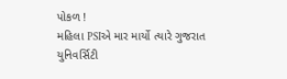પોકળ !
મહિલા PSIએ માર માર્યો ત્યારે ગુજરાત યુનિવર્સિટી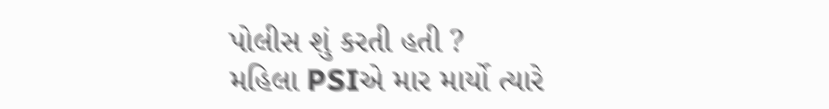પોલીસ શું કરતી હતી ?
મહિલા PSIએ માર માર્યો ત્યારે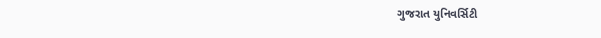ગુજરાત યુનિવર્સિટી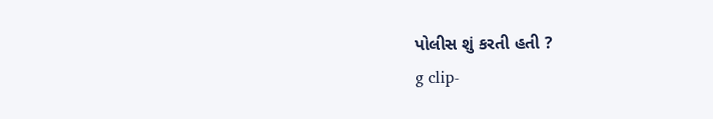પોલીસ શું કરતી હતી ?
g clip-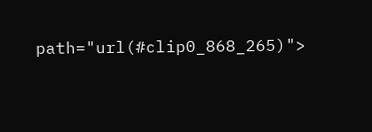path="url(#clip0_868_265)">